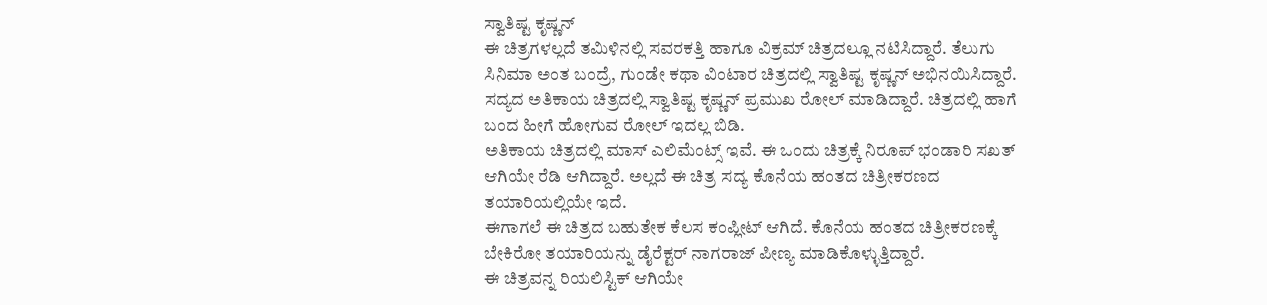ಸ್ವಾತಿಷ್ಟ ಕೃಷ್ಣನ್
ಈ ಚಿತ್ರಗಳಲ್ಲದೆ ತಮಿಳಿನಲ್ಲಿ ಸವರಕತ್ತಿ ಹಾಗೂ ವಿಕ್ರಮ್ ಚಿತ್ರದಲ್ಲೂ ನಟಿಸಿದ್ದಾರೆ. ತೆಲುಗು ಸಿನಿಮಾ ಅಂತ ಬಂದ್ರೆ, ಗುಂಡೇ ಕಥಾ ವಿಂಟಾರ ಚಿತ್ರದಲ್ಲಿ ಸ್ವಾತಿಷ್ಟ ಕೃಷ್ಣನ್ ಅಭಿನಯಿಸಿದ್ದಾರೆ.
ಸದ್ಯದ ಅತಿಕಾಯ ಚಿತ್ರದಲ್ಲಿ ಸ್ವಾತಿಷ್ಟ ಕೃಷ್ಣನ್ ಪ್ರಮುಖ ರೋಲ್ ಮಾಡಿದ್ದಾರೆ. ಚಿತ್ರದಲ್ಲಿ ಹಾಗೆ ಬಂದ ಹೀಗೆ ಹೋಗುವ ರೋಲ್ ಇದಲ್ಲ ಬಿಡಿ.
ಅತಿಕಾಯ ಚಿತ್ರದಲ್ಲಿ ಮಾಸ್ ಎಲಿಮೆಂಟ್ಸ್ ಇವೆ. ಈ ಒಂದು ಚಿತ್ರಕ್ಕೆ ನಿರೂಪ್ ಭಂಡಾರಿ ಸಖತ್ ಆಗಿಯೇ ರೆಡಿ ಆಗಿದ್ದಾರೆ. ಅಲ್ಲದೆ ಈ ಚಿತ್ರ ಸದ್ಯ ಕೊನೆಯ ಹಂತದ ಚಿತ್ರೀಕರಣದ ತಯಾರಿಯಲ್ಲಿಯೇ ಇದೆ.
ಈಗಾಗಲೆ ಈ ಚಿತ್ರದ ಬಹುತೇಕ ಕೆಲಸ ಕಂಪ್ಲೀಟ್ ಆಗಿದೆ. ಕೊನೆಯ ಹಂತದ ಚಿತ್ರೀಕರಣಕ್ಕೆ ಬೇಕಿರೋ ತಯಾರಿಯನ್ನು ಡೈರೆಕ್ಟರ್ ನಾಗರಾಜ್ ಪೀಣ್ಯ ಮಾಡಿಕೊಳ್ಳುತ್ತಿದ್ದಾರೆ.
ಈ ಚಿತ್ರವನ್ನ ರಿಯಲಿಸ್ಟಿಕ್ ಆಗಿಯೇ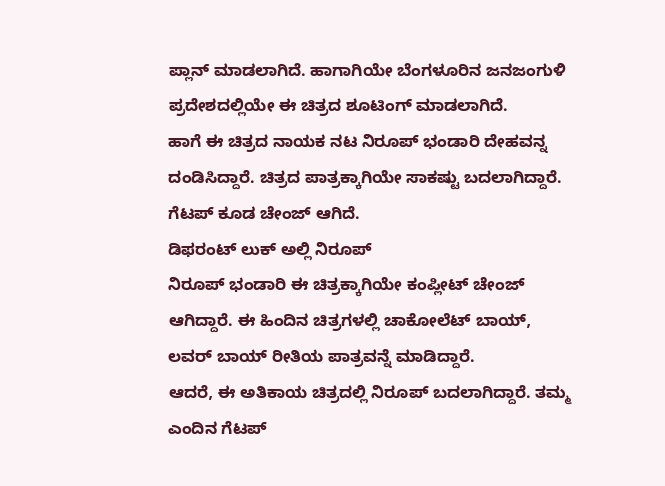ಪ್ಲಾನ್ ಮಾಡಲಾಗಿದೆ. ಹಾಗಾಗಿಯೇ ಬೆಂಗಳೂರಿನ ಜನಜಂಗುಳಿ ಪ್ರದೇಶದಲ್ಲಿಯೇ ಈ ಚಿತ್ರದ ಶೂಟಿಂಗ್ ಮಾಡಲಾಗಿದೆ.
ಹಾಗೆ ಈ ಚಿತ್ರದ ನಾಯಕ ನಟ ನಿರೂಪ್ ಭಂಡಾರಿ ದೇಹವನ್ನ ದಂಡಿಸಿದ್ದಾರೆ. ಚಿತ್ರದ ಪಾತ್ರಕ್ಕಾಗಿಯೇ ಸಾಕಷ್ಟು ಬದಲಾಗಿದ್ದಾರೆ. ಗೆಟಪ್ ಕೂಡ ಚೇಂಜ್ ಆಗಿದೆ.
ಡಿಫರಂಟ್ ಲುಕ್ ಅಲ್ಲಿ ನಿರೂಪ್
ನಿರೂಪ್ ಭಂಡಾರಿ ಈ ಚಿತ್ರಕ್ಕಾಗಿಯೇ ಕಂಪ್ಲೀಟ್ ಚೇಂಜ್ ಆಗಿದ್ದಾರೆ. ಈ ಹಿಂದಿನ ಚಿತ್ರಗಳಲ್ಲಿ ಚಾಕೋಲೆಟ್ ಬಾಯ್, ಲವರ್ ಬಾಯ್ ರೀತಿಯ ಪಾತ್ರವನ್ನೆ ಮಾಡಿದ್ದಾರೆ.
ಆದರೆ, ಈ ಅತಿಕಾಯ ಚಿತ್ರದಲ್ಲಿ ನಿರೂಪ್ ಬದಲಾಗಿದ್ದಾರೆ. ತಮ್ಮ ಎಂದಿನ ಗೆಟಪ್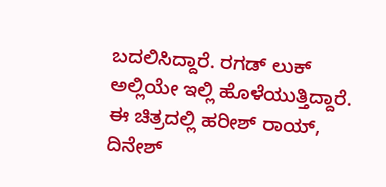ಬದಲಿಸಿದ್ದಾರೆ. ರಗಡ್ ಲುಕ್ ಅಲ್ಲಿಯೇ ಇಲ್ಲಿ ಹೊಳೆಯುತ್ತಿದ್ದಾರೆ.
ಈ ಚಿತ್ರದಲ್ಲಿ ಹರೀಶ್ ರಾಯ್, ದಿನೇಶ್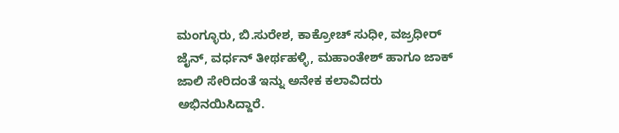ಮಂಗ್ಳೂರು, ಬಿ.ಸುರೇಶ, ಕಾಕ್ರೋಚ್ ಸುಧೀ, ವಜ್ರಧೀರ್ ಜೈನ್, ವರ್ಧನ್ ತೀರ್ಥಹಳ್ಳಿ, ಮಹಾಂತೇಶ್ ಹಾಗೂ ಜಾಕ್ ಜಾಲಿ ಸೇರಿದಂತೆ ಇನ್ನು ಅನೇಕ ಕಲಾವಿದರು ಅಭಿನಯಿಸಿದ್ದಾರೆ.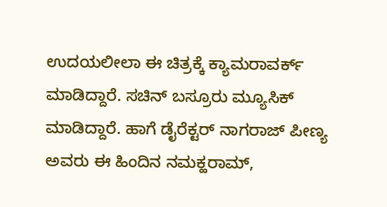ಉದಯಲೀಲಾ ಈ ಚಿತ್ರಕ್ಕೆ ಕ್ಯಾಮರಾವರ್ಕ್ ಮಾಡಿದ್ದಾರೆ. ಸಚಿನ್ ಬಸ್ರೂರು ಮ್ಯೂಸಿಕ್ ಮಾಡಿದ್ದಾರೆ. ಹಾಗೆ ಡೈರೆಕ್ಟರ್ ನಾಗರಾಜ್ ಪೀಣ್ಯ ಅವರು ಈ ಹಿಂದಿನ ನಮಕ್ಹರಾಮ್,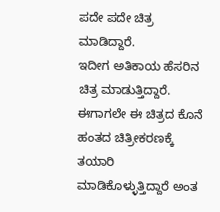ಪದೇ ಪದೇ ಚಿತ್ರ ಮಾಡಿದ್ದಾರೆ.
ಇದೀಗ ಅತಿಕಾಯ ಹೆಸರಿನ ಚಿತ್ರ ಮಾಡುತ್ತಿದ್ದಾರೆ. ಈಗಾಗಲೇ ಈ ಚಿತ್ರದ ಕೊನೆ ಹಂತದ ಚಿತ್ರೀಕರಣಕ್ಕೆ ತಯಾರಿ ಮಾಡಿಕೊಳ್ಳುತ್ತಿದ್ದಾರೆ ಅಂತ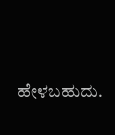ಹೇಳಬಹುದು.